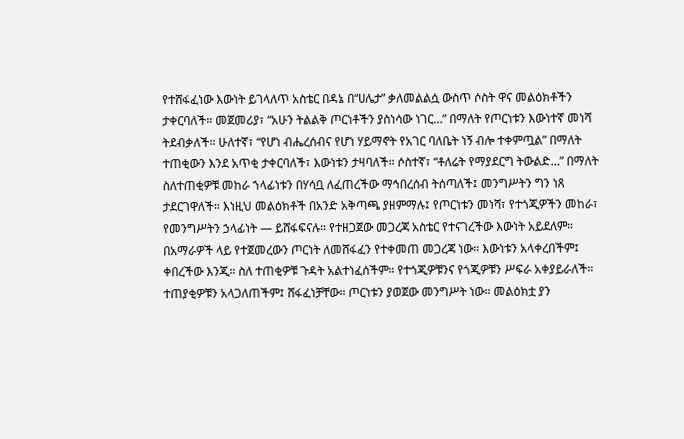የተሸፋፈነው እውነት ይገላለጥ አስቴር በዳኔ በ“ሀሌታ” ቃለመልልሷ ውስጥ ሶስት ዋና መልዕክቶችን ታቀርባለች። መጀመሪያ፣ “አሁን ትልልቅ ጦርነቶችን ያስነሳው ነገር…” በማለት የጦርነቱን እውነተኛ መነሻ ትደብቃለች። ሁለተኛ፣ “የሆነ ብሔረሰብና የሆነ ሃይማኖት የአገር ባለቤት ነኝ ብሎ ተቀምጧል” በማለት ተጠቂውን እንደ አጥቂ ታቀርባለች፣ እውነቱን ታዛባለች። ሶስተኛ፣ “ቶለሬት የማያደርግ ትውልድ…” በማለት ስለተጠቂዎቹ መከራ ኀላፊነቱን በሃሳቧ ለፈጠረችው ማኅበረሰብ ትሰጣለች፤ መንግሥትን ግን ነጸ ታደርገዋለች። እነዚህ መልዕክቶች በአንድ አቅጣጫ ያዘምማሉ፤ የጦርነቱን መነሻ፣ የተጎጂዎችን መከራ፣ የመንግሥትን ኃላፊነት — ይሸፋፍናሉ። የተዘጋጀው መጋረጃ አስቴር የተናገረችው እውነት አይደለም። በአማራዎች ላይ የተጀመረውን ጦርነት ለመሸፋፈን የተቀመጠ መጋረጃ ነው። እውነቱን አላቀረበችም፤ ቀበረችው እንጂ። ስለ ተጠቂዎቹ ጉዳት አልተነፈሰችም። የተጎጂዎቹንና የጎጂዎቹን ሥፍራ አቀያይራለች። ተጠያቂዎቹን አላጋለጠችም፤ ሸፋፈነቻቸው። ጦርነቱን ያወጀው መንግሥት ነው። መልዕክቷ ያን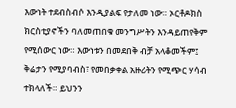እውነት ተደብስብሶ እንዲያልፍ የታለመ ነው። ኦርቶዶክስ ክርስቲያኖችን ባለመጠበቁ መንግሥትን እንዳይጠየቅም የሚሰውር ነው። እውነቱን በመደበቅ ብቻ አላቆመችም፤ ቅሬታን የሚያባብስ፣ የመበቃቀል አዙሪትን የሚጭር ሃሳብ ተክላለች። ይህንን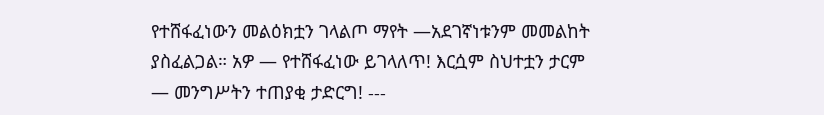የተሸፋፈነውን መልዕክቷን ገላልጦ ማየት —አደገኛነቱንም መመልከት ያስፈልጋል። አዎ — የተሸፋፈነው ይገላለጥ! እርሷም ስህተቷን ታርም — መንግሥትን ተጠያቂ ታድርግ! ---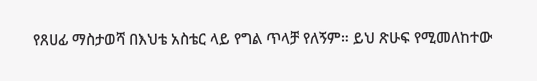የጸሀፊ ማስታወሻ በእህቴ አስቴር ላይ የግል ጥላቻ የለኝም። ይህ ጽሁፍ የሚመለከተው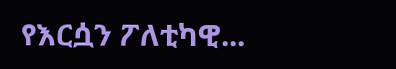የእርሷን ፖለቲካዊ...